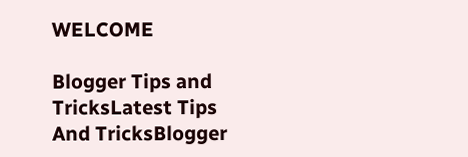WELCOME

Blogger Tips and TricksLatest Tips And TricksBlogger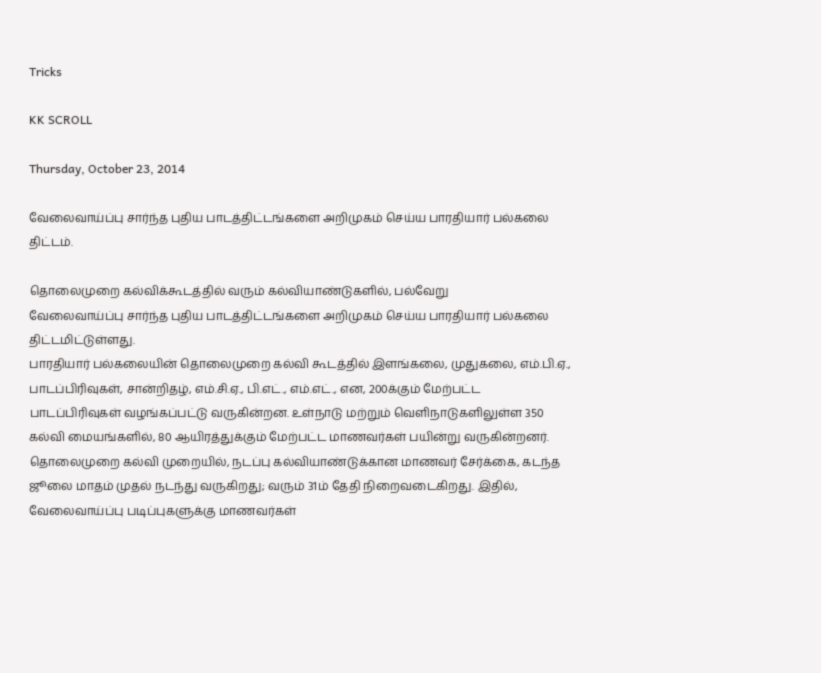Tricks

KK SCROLL

Thursday, October 23, 2014

வேலைவாய்ப்பு சார்ந்த புதிய பாடத்திட்டங்களை அறிமுகம் செய்ய பாரதியார் பல்கலை திட்டம்.

தொலைமுறை கல்விக்கூடத்தில் வரும் கல்வியாண்டுகளில், பல்வேறு
வேலைவாய்ப்பு சார்ந்த புதிய பாடத்திட்டங்களை அறிமுகம் செய்ய பாரதியார் பல்கலை திட்டமிட்டுள்ளது.
பாரதியார் பல்கலையின் தொலைமுறை கல்வி கூடத்தில் இளங்கலை, முதுகலை, எம்.பி.ஏ., பாடப்பிரிவுகள், சான்றிதழ், எம்.சி.ஏ., பி.எட்., எம்.எட்., என, 200க்கும் மேற்பட்ட பாடப்பிரிவுகள் வழங்கப்பட்டு வருகின்றன. உள்நாடு மற்றும் வெளிநாடுகளிலுள்ள 350 கல்வி மையங்களில், 80 ஆயிரத்துக்கும் மேற்பட்ட மாணவர்கள் பயின்று வருகின்றனர். தொலைமுறை கல்வி முறையில், நடப்பு கல்வியாண்டுக்கான மாணவர் சேர்க்கை, கடந்த ஜூலை மாதம் முதல் நடந்து வருகிறது; வரும் 31ம் தேதி நிறைவடைகிறது. இதில், வேலைவாய்ப்பு படிப்புகளுக்கு மாணவர்கள்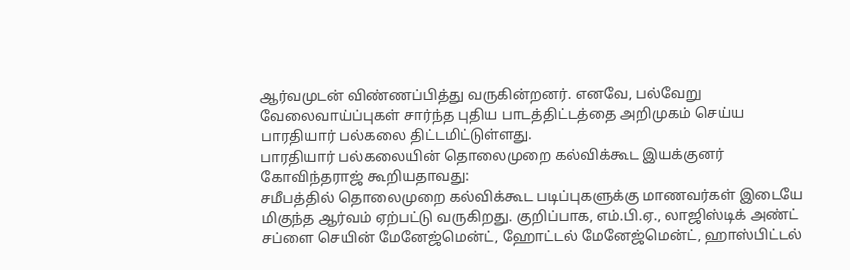ஆர்வமுடன் விண்ணப்பித்து வருகின்றனர். எனவே, பல்வேறு வேலைவாய்ப்புகள் சார்ந்த புதிய பாடத்திட்டத்தை அறிமுகம் செய்ய பாரதியார் பல்கலை திட்டமிட்டுள்ளது.
பாரதியார் பல்கலையின் தொலைமுறை கல்விக்கூட இயக்குனர் கோவிந்தராஜ் கூறியதாவது:
சமீபத்தில் தொலைமுறை கல்விக்கூட படிப்புகளுக்கு மாணவர்கள் இடையே மிகுந்த ஆர்வம் ஏற்பட்டு வருகிறது. குறிப்பாக, எம்.பி.ஏ., லாஜிஸ்டிக் அண்ட் சப்ளை செயின் மேனேஜ்மென்ட், ஹோட்டல் மேனேஜ்மென்ட், ஹாஸ்பிட்டல்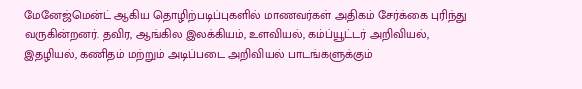மேனேஜ்மென்ட் ஆகிய தொழிற்படிப்புகளில் மாணவர்கள் அதிகம் சேர்க்கை புரிந்து வருகின்றனர். தவிர, ஆங்கில இலக்கியம், உளவியல், கம்ப்யூட்டர் அறிவியல், இதழியல், கணிதம் மற்றும் அடிப்படை அறிவியல் பாடங்களுக்கும்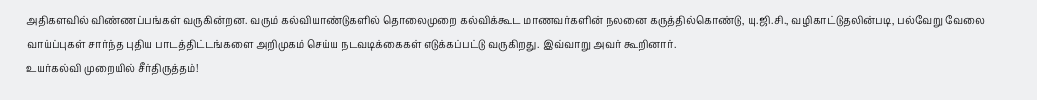அதிகளவில் விண்ணப்பங்கள் வருகின்றன. வரும் கல்வியாண்டுகளில் தொலைமுறை கல்விக்கூட மாணவர்களின் நலனை கருத்தில்கொண்டு, யு.ஜி.சி., வழிகாட்டுதலின்படி, பல்வேறு வேலை வாய்ப்புகள் சார்ந்த புதிய பாடத்திட்டங்களை அறிமுகம் செய்ய நடவடிக்கைகள் எடுக்கப்பட்டு வருகிறது. இவ்வாறு அவர் கூறினார்.
உயர்கல்வி முறையில் சீர்திருத்தம்!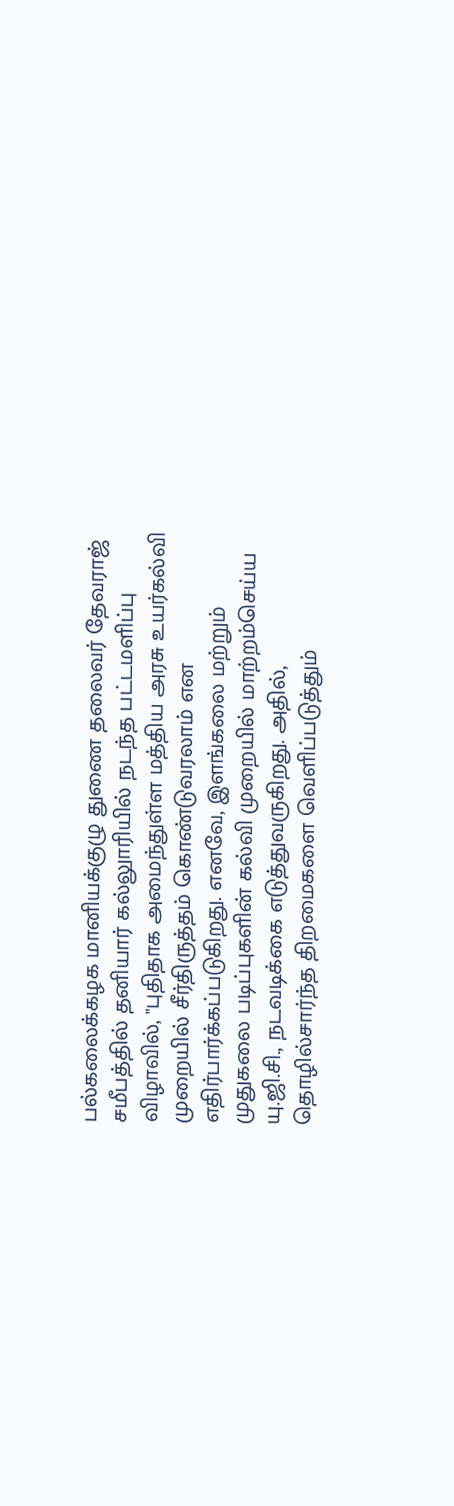பல்கலைக்கழக மானியக்குழு துணை தலைவர் தேவராஜ் சமீபத்தில் தனியார் கல்லுாரியில் நடந்த பட்டமளிப்பு விழாவில், "புதிதாக அமைந்துள்ள மத்திய அரசு உயர்கல்வி முறையில் சீர்திருத்தம் கொண்டுவரலாம் என எதிர்பார்க்கப்படுகிறது. எனவே, இளங்கலை மற்றும் முதுகலை படிப்புகளின் கல்வி முறையில் மாற்றம்செய்ய யு.ஜி.சி., நடவடிக்கை எடுத்துவருகிறது. அதில், தொழில்சார்ந்த திறமைகளை வெளிப்படுத்தும்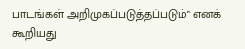பாடங்கள் அறிமுகப்படுத்தப்படும்" எனக் கூறியது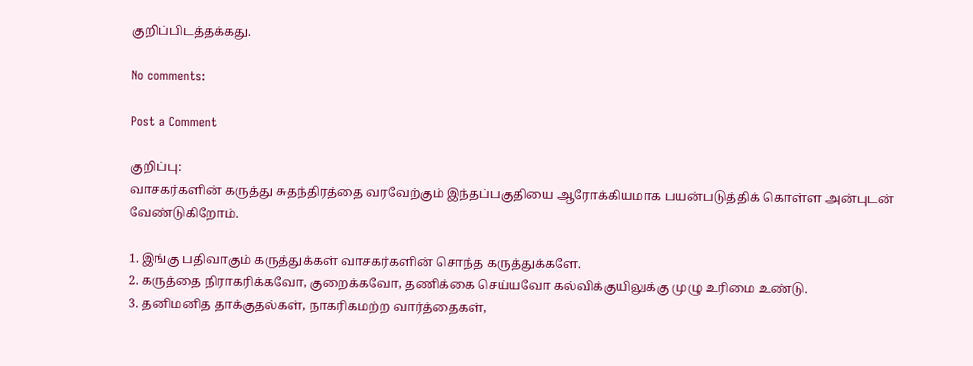குறிப்பிடத்தக்கது.

No comments:

Post a Comment

குறிப்பு:
வாசகர்களின் கருத்து சுதந்திரத்தை வரவேற்கும் இந்தப்பகுதியை ஆரோக்கியமாக பயன்படுத்திக் கொள்ள அன்புடன் வேண்டுகிறோம்.

1. இங்கு பதிவாகும் கருத்துக்கள் வாசகர்களின் சொந்த கருத்துக்களே.
2. கருத்தை நிராகரிக்கவோ, குறைக்கவோ, தணிக்கை செய்யவோ கல்விக்குயிலுக்கு முழு உரிமை உண்டு.
3. தனிமனித தாக்குதல்கள், நாகரிகமற்ற வார்த்தைகள்,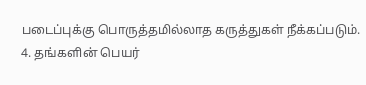படைப்புக்கு பொருத்தமில்லாத கருத்துகள் நீக்கப்படும்.
4. தங்களின் பெயர்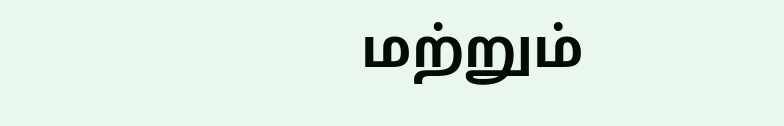மற்றும்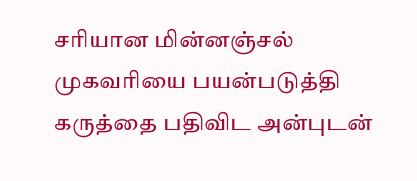சரியான மின்னஞ்சல் முகவரியை பயன்படுத்தி கருத்தை பதிவிட அன்புடன்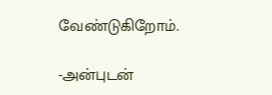வேண்டுகிறோம்.

-அன்புடன்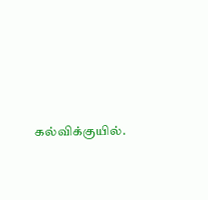கல்விக்குயில்.